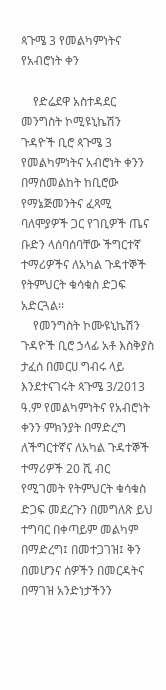ጳጉሜ 3 የመልካምነትና የአብሮነት ቀን

    የድሬደዋ አስተዳደር መንግስት ኮሚዩኒኬሽን ጉዳዮች ቢሮ ጳጉሜ 3 የመልካምነትና አብሮነት ቀንን በማስመልከት ከቢሮው የማኔጅመንትና ፈጻሚ ባለሞያዎች ጋር የገቢዎች ጤና ቡድን ላሰባሰባቸው ችግርተኛ ተማሪዎችና ለአካል ጉዳተኞች የትምህርት ቁሳቁስ ድጋፍ አድርጓል፡፡
    የመንግስት ኮሙዩኒኬሽን ጉዳዮች ቢሮ ኃላፊ አቶ እስቅያስ ታፈሰ በመርሀ ግብሩ ላይ እንደተናገሩት ጳጉሜ 3/2013 ዓ.ም የመልካምነትና የአብሮነት ቀንን ምክንያት በማድረግ ለችግርተኛና ለአካል ጉዳተኞች ተማሪዎች 20 ሺ ብር የሚገመት የትምህርት ቁሳቁስ ድጋፍ መደረጉን በመግለጽ ይህ ተግባር በቀጣይም መልካም በማድረግ፤ በመተጋገዝ፤ ቅን በመሆንና ሰዎችን በመርዳትና በማገዝ አንድነታችንን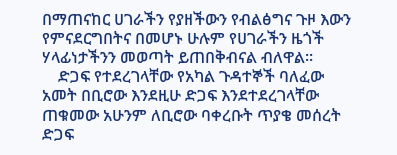በማጠናከር ሀገራችን የያዘችውን የብልፅግና ጉዞ እውን የምናደርግበትና በመሆኑ ሁሉም የሀገራችን ዜጎች ሃላፊነታችንን መወጣት ይጠበቅብናል ብለዋል፡፡
    ድጋፍ የተደረገላቸው የአካል ጉዳተኞች ባለፈው አመት በቢሮው እንደዚሁ ድጋፍ እንደተደረገላቸው ጠቁመው አሁንም ለቢሮው ባቀረቡት ጥያቄ መሰረት ድጋፍ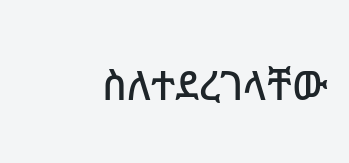ስለተደረገላቸው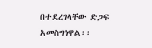በተደረገላቸው ድጋፍ አመስግነዋል፡፡